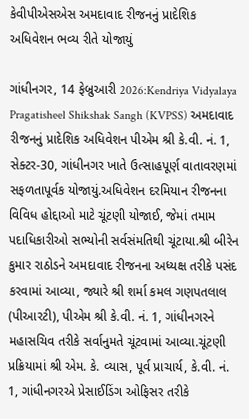કેવીપીએસએસ અમદાવાદ રીજનનું પ્રાદેશિક અધિવેશન ભવ્ય રીતે યોજાયું

ગાંધીનગર, 14 ફેબ્રુઆરી 2026:Kendriya Vidyalaya Pragatisheel Shikshak Sangh (KVPSS) અમદાવાદ રીજનનું પ્રાદેશિક અધિવેશન પીએમ શ્રી કે.વી. નં. 1, સેક્ટર-30, ગાંધીનગર ખાતે ઉત્સાહપૂર્ણ વાતાવરણમાં સફળતાપૂર્વક યોજાયું.અધિવેશન દરમિયાન રીજનના વિવિધ હોદ્દાઓ માટે ચૂંટણી યોજાઈ, જેમાં તમામ પદાધિકારીઓ સભ્યોની સર્વસંમતિથી ચૂંટાયા.શ્રી બીરેન કુમાર રાઠોડને અમદાવાદ રીજનના અધ્યક્ષ તરીકે પસંદ કરવામાં આવ્યા, જ્યારે શ્રી શર્મા કમલ ગણપતલાલ (પીઆરટી), પીએમ શ્રી કે.વી. નં. 1, ગાંધીનગરને મહાસચિવ તરીકે સર્વાનુમતે ચૂંટવામાં આવ્યા.ચૂંટણી પ્રક્રિયામાં શ્રી એમ. કે. વ્યાસ, પૂર્વ પ્રાચાર્ય, કે.વી. નં. 1, ગાંધીનગરએ પ્રેસાઈડિંગ ઓફિસર તરીકે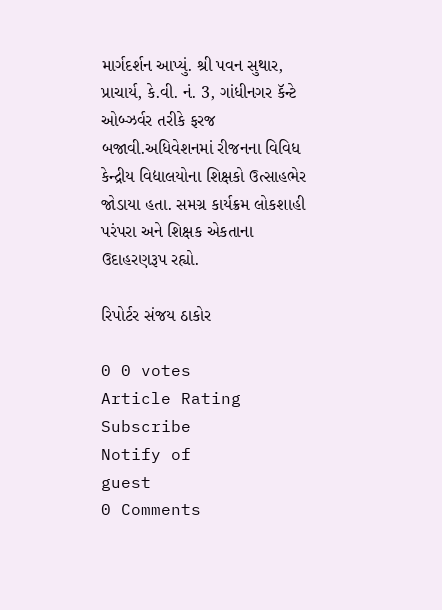માર્ગદર્શન આપ્યું. શ્રી પવન સુથાર, પ્રાચાર્ય, કે.વી. નં. 3, ગાંધીનગર કૅન્ટે ઓબ્ઝર્વર તરીકે ફરજ બજાવી.અધિવેશનમાં રીજનના વિવિધ કેન્દ્રીય વિદ્યાલયોના શિક્ષકો ઉત્સાહભેર જોડાયા હતા. સમગ્ર કાર્યક્રમ લોકશાહી પરંપરા અને શિક્ષક એકતાના ઉદાહરણરૂપ રહ્યો.

રિપોર્ટર સંજય ઠાકોર

0 0 votes
Article Rating
Subscribe
Notify of
guest
0 Comments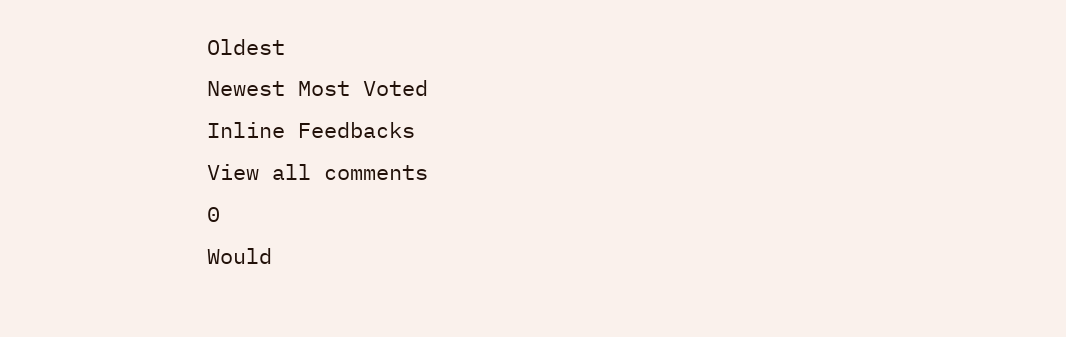Oldest
Newest Most Voted
Inline Feedbacks
View all comments
0
Would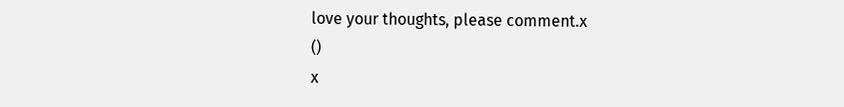love your thoughts, please comment.x
()
x